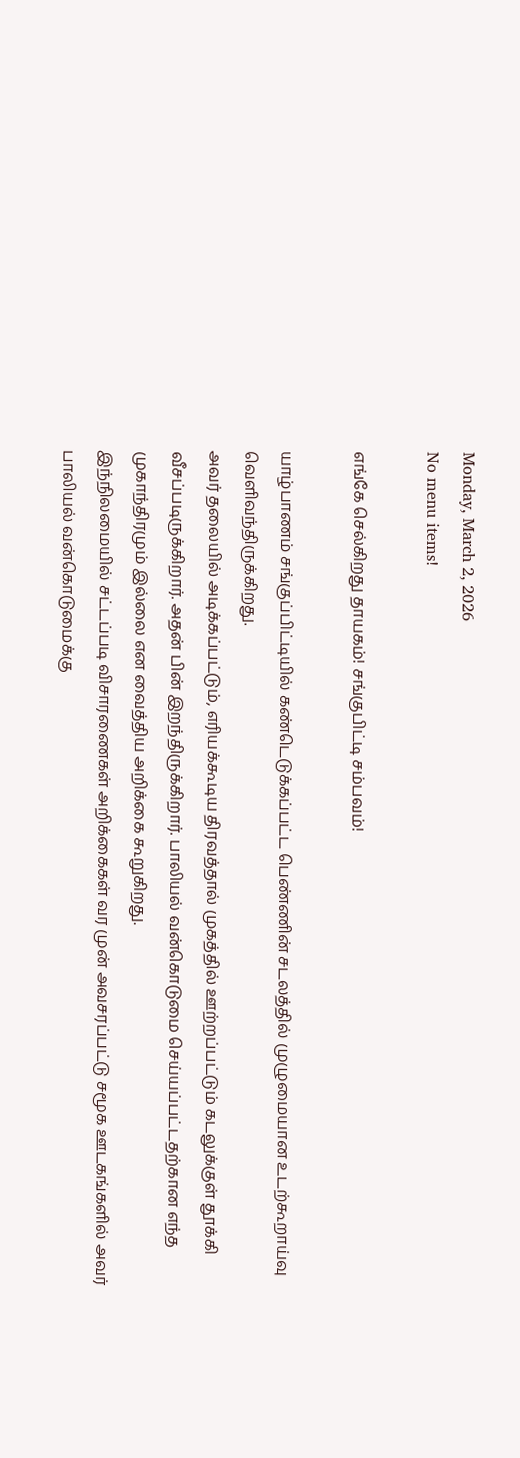Monday, March 2, 2026
No menu items!

எங்கே செல்கிறது தாயகம்! சங்குபிட்டி சம்பவம்!

யாழ்பாணம் சங்குப்பிட்டியில் கண்டெடுக்கப்பட்ட பெண்ணின் சடலத்தில் முழுமையான உடற்கூறாய்வு வெளிவந்திருக்கிறது.
அவர் தலையில் அடிக்கப்பட்டும், எரியக்கூடிய திரவத்தால் முகத்தில் ஊற்றப்பட்டும் கடலுக்குள் தூக்கி வீசப்படிருக்கிறார். அதன் பின் இறந்திருக்கிறார். பாலியல் வன்கொடுமை செய்யப்பட்டதற்கான எந்த முகாந்திரமும் இல்லை என வைத்திய அறிக்கை கூறுகிறது.
இந்நிலமையில் சட்டப்படி விசாரணைகள் அறிக்கைகள் வர முன் அவசரப்பட்டு சமூக ஊடகங்களில் அவர் பாலியல் வன்கொடுமைக்கு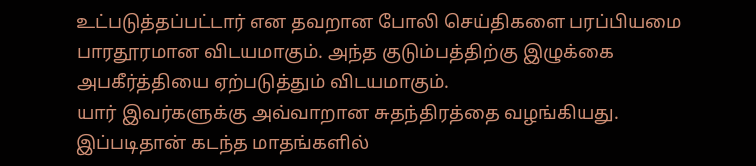உட்படுத்தப்பட்டார் என தவறான போலி செய்திகளை பரப்பியமை பாரதூரமான விடயமாகும். அந்த குடும்பத்திற்கு இழுக்கை அபகீர்த்தியை ஏற்படுத்தும் விடயமாகும்.
யார் இவர்களுக்கு அவ்வாறான சுதந்திரத்தை வழங்கியது. இப்படிதான் கடந்த மாதங்களில்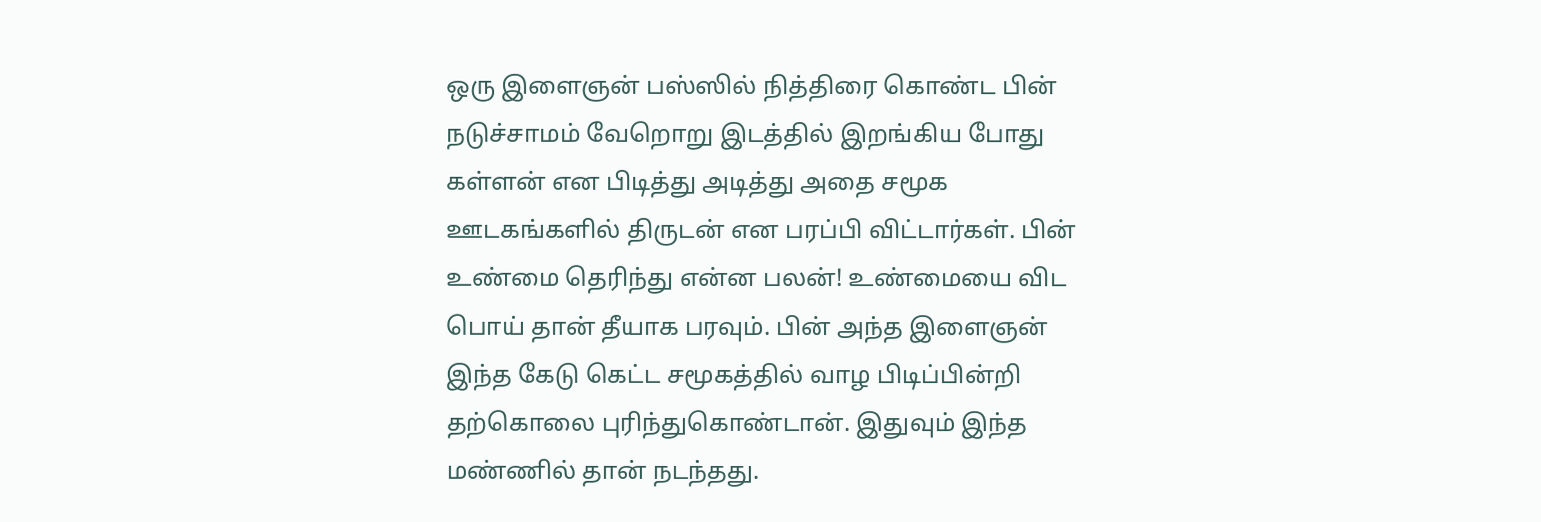ஒரு இளைஞன் பஸ்ஸில் நித்திரை கொண்ட பின் நடுச்சாமம் வேறொறு இடத்தில் இறங்கிய போது கள்ளன் என பிடித்து அடித்து அதை சமூக ஊடகங்களில் திருடன் என பரப்பி விட்டார்கள். பின் உண்மை தெரிந்து என்ன பலன்! உண்மையை விட பொய் தான் தீயாக பரவும். பின் அந்த இளைஞன் இந்த கேடு கெட்ட சமூகத்தில் வாழ பிடிப்பின்றி தற்கொலை புரிந்துகொண்டான். இதுவும் இந்த மண்ணில் தான் நடந்தது.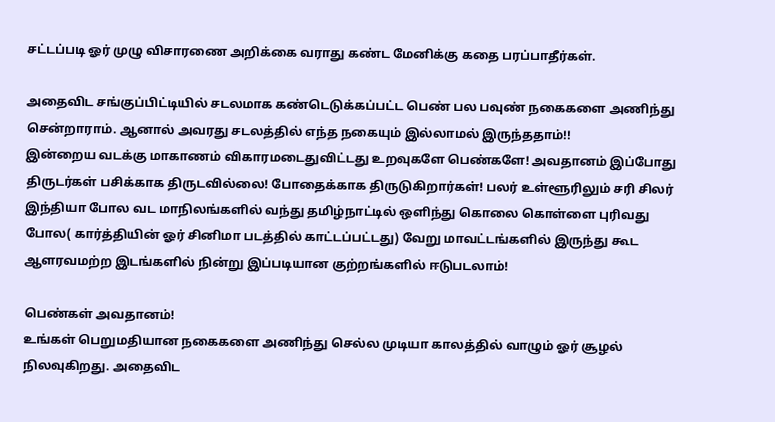சட்டப்படி ஓர் முழு விசாரணை அறிக்கை வராது கண்ட மேனிக்கு கதை பரப்பாதீர்கள்.

அதைவிட சங்குப்பிட்டியில் சடலமாக கண்டெடுக்கப்பட்ட பெண் பல பவுண் நகைகளை அணிந்து சென்றாராம். ஆனால் அவரது சடலத்தில் எந்த நகையும் இல்லாமல் இருந்ததாம்!!
இன்றைய வடக்கு மாகாணம் விகாரமடைதுவிட்டது உறவுகளே பெண்களே! அவதானம் இப்போது திருடர்கள் பசிக்காக திருடவில்லை! போதைக்காக திருடுகிறார்கள்! பலர் உள்ளூரிலும் சரி சிலர் இந்தியா போல வட மாநிலங்களில் வந்து தமிழ்நாட்டில் ஒளிந்து கொலை கொள்ளை புரிவது போல( கார்த்தியின் ஓர் சினிமா படத்தில் காட்டப்பட்டது) வேறு மாவட்டங்களில் இருந்து கூட ஆளரவமற்ற இடங்களில் நின்று இப்படியான குற்றங்களில் ஈடுபடலாம்!

பெண்கள் அவதானம்!
உங்கள் பெறுமதியான நகைகளை அணிந்து செல்ல முடியா காலத்தில் வாழும் ஓர் சூழல் நிலவுகிறது. அதைவிட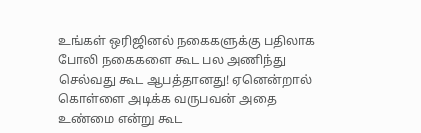உங்கள் ஒரிஜினல் நகைகளுக்கு பதிலாக போலி நகைகளை கூட பல அணிந்து செல்வது கூட ஆபத்தானது! ஏனென்றால் கொள்ளை அடிக்க வருபவன் அதை உண்மை என்று கூட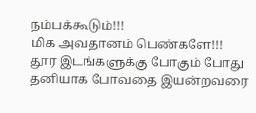நம்பக்கூடும்!!!
மிக அவதானம் பெண்களே!!!
தூர இடங்களுக்கு போகும் போது தனியாக போவதை இயன்றவரை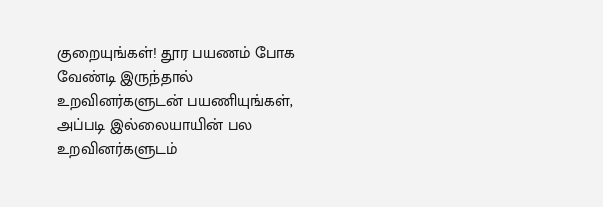குறையுங்கள்! தூர பயணம் போக வேண்டி இருந்தால் உறவினர்களுடன் பயணியுங்கள், அப்படி இல்லையாயின் பல உறவினர்களுடம்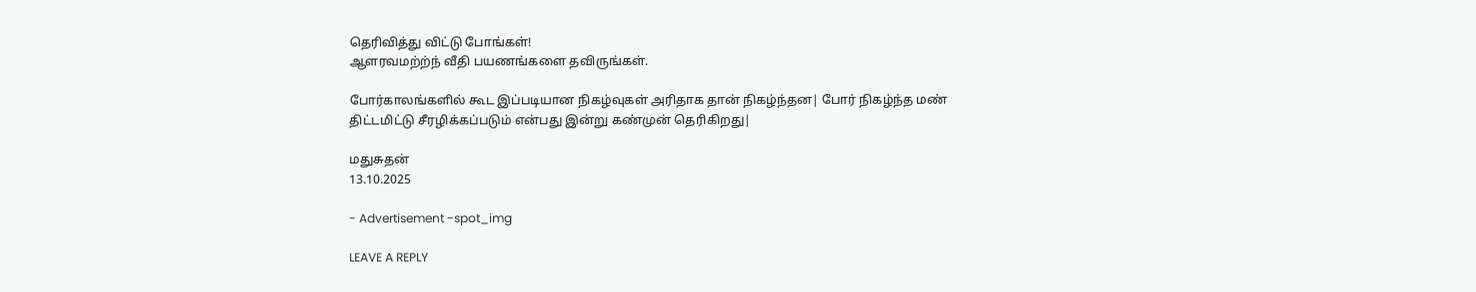தெரிவித்து விட்டு போங்கள்!
ஆளரவமற்ற்ந் வீதி பயணங்களை தவிருங்கள்.

போர்காலங்களில் கூட இப்படியான நிகழ்வுகள் அரிதாக தான் நிகழ்ந்தன| போர் நிகழ்ந்த மண் திட்டமிட்டு சீரழிக்கப்படும் என்பது இன்று கண்முன் தெரிகிறது|

மதுசுதன்
13.10.2025

- Advertisement -spot_img

LEAVE A REPLY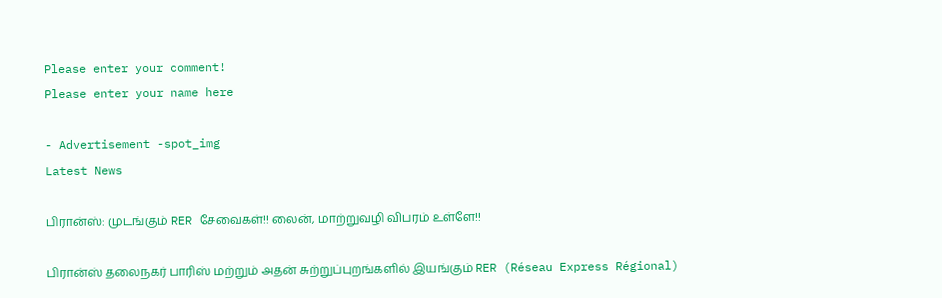Please enter your comment!
Please enter your name here

- Advertisement -spot_img
Latest News

பிரான்ஸ்: முடங்கும் RER சேவைகள்!! லைன், மாற்றுவழி விபரம் உள்ளே!!

பிரான்ஸ் தலைநகர் பாரிஸ் மற்றும் அதன் சுற்றுப்புறங்களில் இயங்கும் RER (Réseau Express Régional)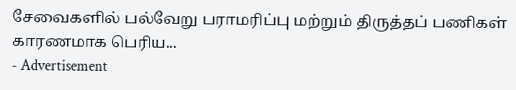சேவைகளில் பல்வேறு பராமரிப்பு மற்றும் திருத்தப் பணிகள் காரணமாக பெரிய...
- Advertisement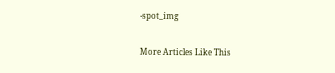-spot_img

More Articles Like This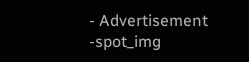- Advertisement -spot_img